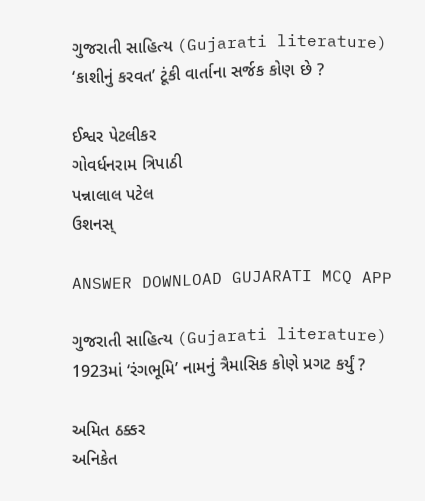ગુજરાતી સાહિત્ય (Gujarati literature)
‘કાશીનું કરવત’ ટૂંકી વાર્તાના સર્જક કોણ છે ?

ઈશ્વર પેટલીકર
ગોવર્ધનરામ ત્રિપાઠી
પન્નાલાલ પટેલ
ઉશનસ્

ANSWER DOWNLOAD GUJARATI MCQ APP

ગુજરાતી સાહિત્ય (Gujarati literature)
1923માં ‘રંગભૂમિ’ નામનું ત્રૈમાસિક કોણે પ્રગટ કર્યું ?

અમિત ઠક્કર
અનિકેત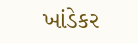ખાંડેકર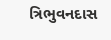ત્રિભુવનદાસ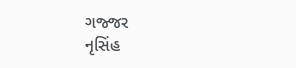ગજ્જર
નૃસિંહ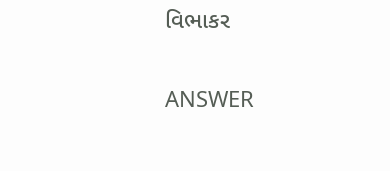વિભાકર

ANSWER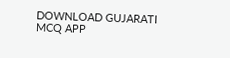DOWNLOAD GUJARATI MCQ APP